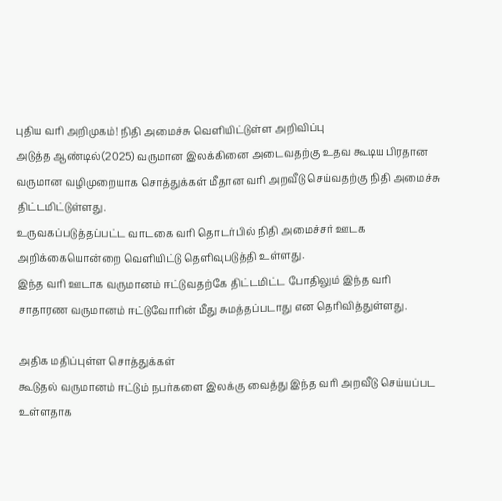புதிய வரி அறிமுகம்! நிதி அமைச்சு வெளியிட்டுள்ள அறிவிப்பு
அடுத்த ஆண்டில்(2025) வருமான இலக்கினை அடைவதற்கு உதவ கூடிய பிரதான வருமான வழிமுறையாக சொத்துக்கள் மீதான வரி அறவீடு செய்வதற்கு நிதி அமைச்சு திட்டமிட்டுள்ளது.
உருவகப்படுத்தப்பட்ட வாடகை வரி தொடர்பில் நிதி அமைச்சர் ஊடக அறிக்கையொன்றை வெளியிட்டு தெளிவுபடுத்தி உள்ளது.
இந்த வரி ஊடாக வருமானம் ஈட்டுவதற்கே திட்டமிட்ட போதிலும் இந்த வரி சாதாரண வருமானம் ஈட்டுவோரின் மீது சுமத்தப்படாது என தெரிவித்துள்ளது.

அதிக மதிப்புள்ள சொத்துக்கள்
கூடுதல் வருமானம் ஈட்டும் நபர்களை இலக்கு வைத்து இந்த வரி அறவீடு செய்யப்பட உள்ளதாக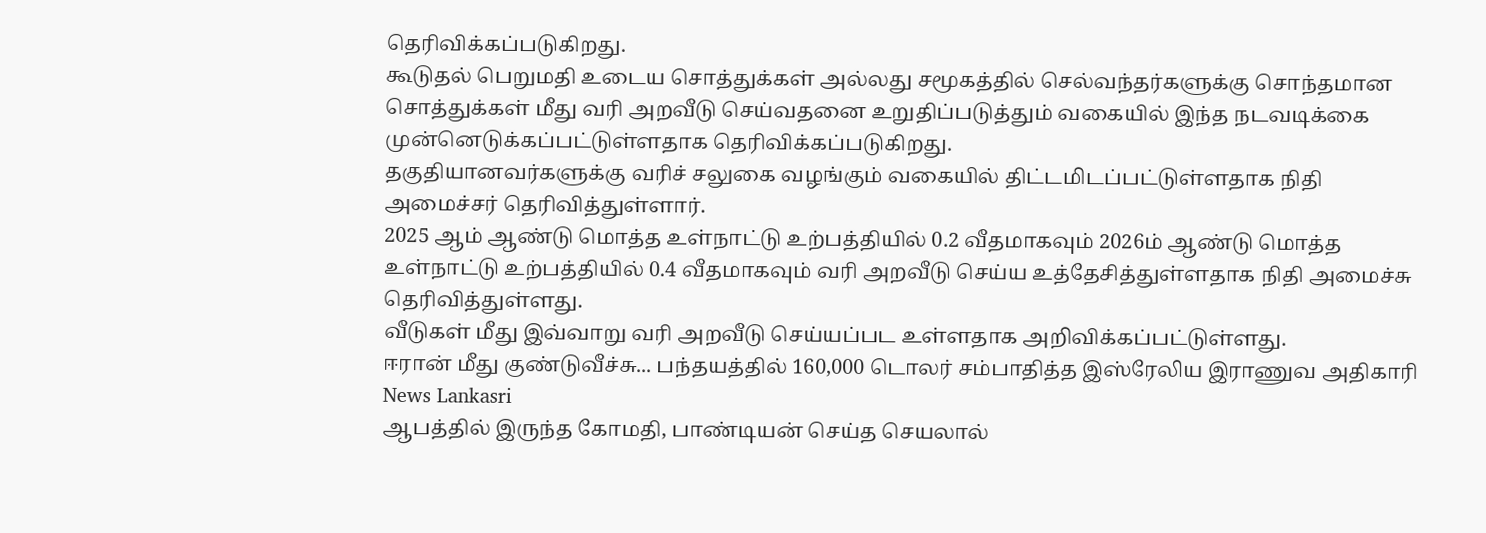தெரிவிக்கப்படுகிறது.
கூடுதல் பெறுமதி உடைய சொத்துக்கள் அல்லது சமூகத்தில் செல்வந்தர்களுக்கு சொந்தமான சொத்துக்கள் மீது வரி அறவீடு செய்வதனை உறுதிப்படுத்தும் வகையில் இந்த நடவடிக்கை முன்னெடுக்கப்பட்டுள்ளதாக தெரிவிக்கப்படுகிறது.
தகுதியானவர்களுக்கு வரிச் சலுகை வழங்கும் வகையில் திட்டமிடப்பட்டுள்ளதாக நிதி அமைச்சர் தெரிவித்துள்ளார்.
2025 ஆம் ஆண்டு மொத்த உள்நாட்டு உற்பத்தியில் 0.2 வீதமாகவும் 2026ம் ஆண்டு மொத்த உள்நாட்டு உற்பத்தியில் 0.4 வீதமாகவும் வரி அறவீடு செய்ய உத்தேசித்துள்ளதாக நிதி அமைச்சு தெரிவித்துள்ளது.
வீடுகள் மீது இவ்வாறு வரி அறவீடு செய்யப்பட உள்ளதாக அறிவிக்கப்பட்டுள்ளது.
ஈரான் மீது குண்டுவீச்சு... பந்தயத்தில் 160,000 டொலர் சம்பாதித்த இஸ்ரேலிய இராணுவ அதிகாரி News Lankasri
ஆபத்தில் இருந்த கோமதி, பாண்டியன் செய்த செயலால்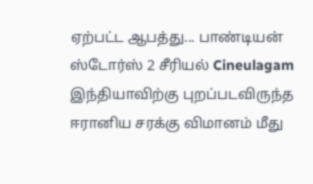ஏற்பட்ட ஆபத்து... பாண்டியன் ஸ்டோர்ஸ் 2 சீரியல் Cineulagam
இந்தியாவிற்கு புறப்படவிருந்த ஈரானிய சரக்கு விமானம் மீது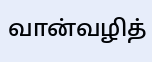வான்வழித்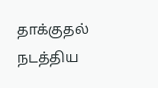தாக்குதல் நடத்திய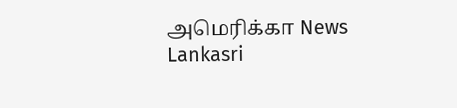அமெரிக்கா News Lankasri